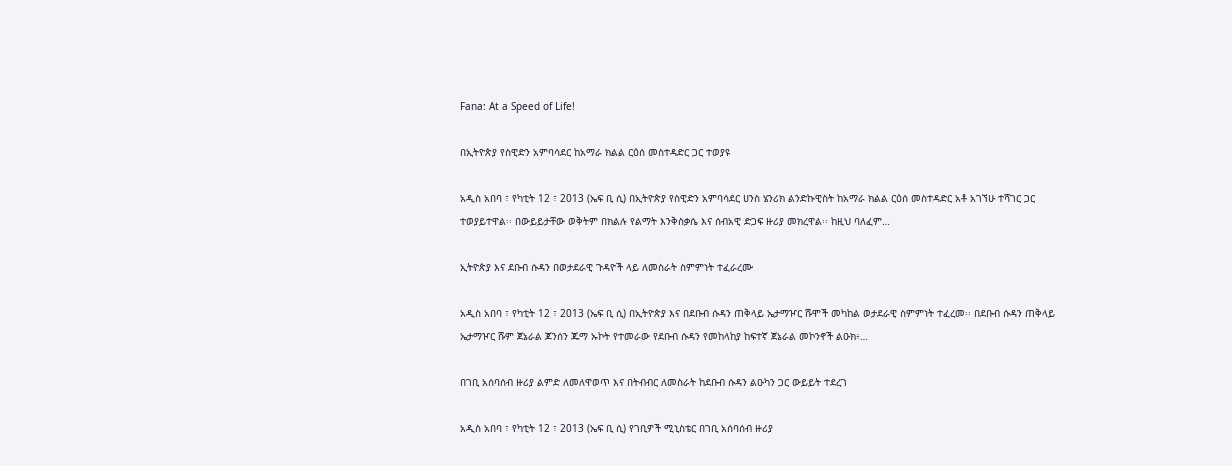Fana: At a Speed of Life!

በኢትዮጵያ የስዊድን አምባሳደር ከአማራ ክልል ርዕሰ መስተዳድር ጋር ተወያዩ

አዲስ አበባ ፣ የካቲት 12 ፣ 2013 (ኤፍ ቢ ሲ) በኢትዮጵያ የስዊድን አምባሳደር ሀንስ ሄንሪክ ልንድኩዊስት ከአማራ ክልል ርዕሰ መስተዳድር አቶ አገኘሁ ተሻገር ጋር ተወያይተዋል፡፡ በውይይታቸው ወቅትም በክልሉ የልማት እንቅስቃሴ እና ሰብአዊ ድጋፍ ዙሪያ መክረዋል፡፡ ከዚህ ባለፈም…

ኢትዮጵያ እና ደቡብ ሱዳን በወታደራዊ ጉዳዮች ላይ ለመስራት ስምምነት ተፈራረሙ

አዲስ አበባ ፣ የካቲት 12 ፣ 2013 (ኤፍ ቢ ሲ) በኢትዮጵያ እና በደቡብ ሱዳን ጠቅላይ ኤታማዦር ሹሞች መካከል ወታደራዊ ስምምነት ተፈረመ፡፡ በደቡብ ሱዳን ጠቅላይ ኤታማዦር ሹም ጀኔራል ጆንሰን ጁማ ኡኮት የተመራው የደቡብ ሱዳን የመከላከያ ከፍተኛ ጀኔራል መኮንኖች ልዑክ፥…

በገቢ አሰባሰብ ዙሪያ ልምድ ለመለዋወጥ እና በትብብር ለመስራት ከደቡብ ሱዳን ልዑካን ጋር ውይይት ተደረገ

አዲስ አበባ ፣ የካቲት 12 ፣ 2013 (ኤፍ ቢ ሲ) የገቢዎች ሚኒስቴር በገቢ አሰባሰብ ዙሪያ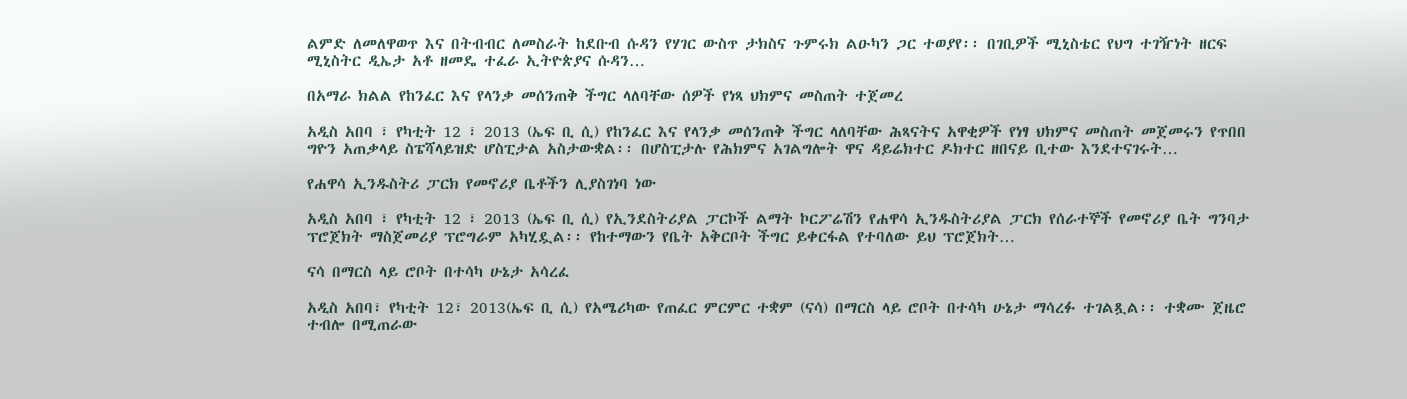ልምድ ለመለዋወጥ እና በትብብር ለመስራት ከደቡብ ሱዳን የሃገር ውስጥ ታክስና ጉምሩክ ልዑካን ጋር ተወያየ፡፡ በገቢዎች ሚኒስቴር የህግ ተገዥነት ዘርፍ ሚኒስትር ዲኤታ አቶ ዘመዴ ተፈራ ኢትዮጵያና ሱዳን…

በአማራ ክልል የከንፈር እና የላንቃ መሰንጠቅ ችግር ላለባቸው ሰዎች የነጻ ህክምና መስጠት ተጀመረ

አዲስ አበባ ፣ የካቲት 12 ፣ 2013 (ኤፍ ቢ ሲ) የከንፈር እና የላንቃ መሰንጠቅ ችግር ላለባቸው ሕጻናትና አዋቂዎች የነፃ ህክምና መስጠት መጀመሩን የጥበበ ግዮን አጠቃላይ ስፔሻላይዝድ ሆስፒታል አስታውቋል፡፡ በሆስፒታሉ የሕክምና አገልግሎት ዋና ዳይሬክተር ዶክተር ዘበናይ ቢተው እንደተናገሩት…

የሐዋሳ ኢንዱስትሪ ፓርክ የመኖሪያ ቤቶችን ሊያስገነባ ነው

አዲስ አበባ ፣ የካቲት 12 ፣ 2013 (ኤፍ ቢ ሲ) የኢንደስትሪያል ፓርኮች ልማት ኮርፖሬሽን የሐዋሳ ኢንዱስትሪያል ፓርክ የሰራተኞች የመኖሪያ ቤት ግንባታ ፕሮጀክት ማስጀመሪያ ፕሮግራም አካሂዷል፡፡ የከተማውን የቤት አቅርቦት ችግር ይቀርፋል የተባለው ይህ ፕሮጀክት…

ናሳ በማርስ ላይ ሮቦት በተሳካ ሁኔታ አሳረፈ

አዲስ አበባ፣ የካቲት 12፣ 2013(ኤፍ ቢ ሲ) የአሜሪካው የጠፈር ምርምር ተቋም (ናሳ) በማርስ ላይ ሮቦት በተሳካ ሁኔታ ማሳረፉ ተገልጿል፡፡ ተቋሙ ጀዜሮ ተብሎ በሚጠራው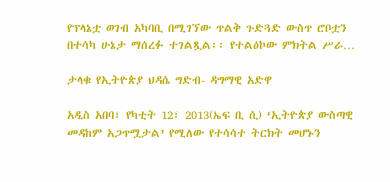የፕላኔቷ ወገብ አካባቢ በሚገኘው ጥልቅ ጉድጓድ ውስጥ ሮቦቷን በተሳካ ሁኔታ ማሰረፉ ተገልጿል፡፡ የተልዕኮው ምክትል ሥራ…

ታላቁ የኢትዮጵያ ህዳሴ ግድብ- ዳግማዊ አድዋ

አዲስ አበባ፣ የካቲት 12፣ 2013(ኤፍ ቢ ሲ) ‘ኢትዮጵያ ውስጣዊ መዳከም አጋጥሟታል’ የሚለው የተሳሳተ ትርክት መሆኑን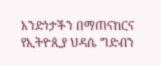አንድነታችን በማጠናከርና የኢትዮጲያ ህዳሴ ግድብን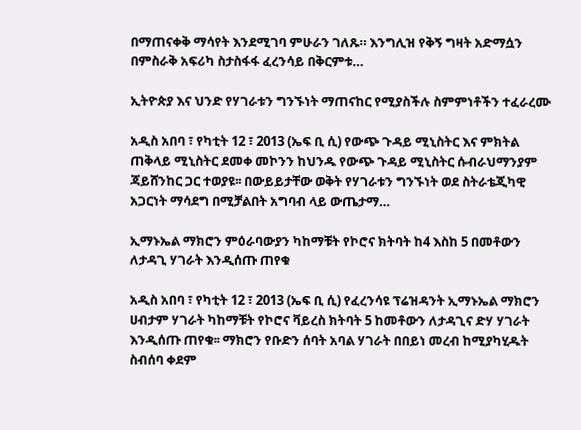በማጠናቀቅ ማሳየት እንደሚገባ ምሁራን ገለጹ። እንግሊዝ የቅኝ ግዛት አድማሷን በምስራቅ አፍሪካ ስታስፋፋ ፈረንሳይ በቅርምቱ…

ኢትዮጵያ እና ህንድ የሃገራቱን ግንኙነት ማጠናከር የሚያስችሉ ስምምነቶችን ተፈራረሙ

አዲስ አበባ ፣ የካቲት 12 ፣ 2013 (ኤፍ ቢ ሲ) የውጭ ጉዳይ ሚኒስትር እና ምክትል ጠቅላይ ሚኒስትር ደመቀ መኮንን ከህንዱ የውጭ ጉዳይ ሚኒስትር ሱብራህማንያም ጃይሸንከር ጋር ተወያዩ፡፡ በውይይታቸው ወቅት የሃገራቱን ግንኙነት ወደ ስትራቴጂካዊ አጋርነት ማሳደግ በሚቻልበት አግባብ ላይ ውጤታማ…

ኢማኑኤል ማክሮን ምዕራባውያን ካከማቹት የኮሮና ክትባት ከ4 እስከ 5 በመቶውን ለታዳጊ ሃገራት እንዲሰጡ ጠየቁ

አዲስ አበባ ፣ የካቲት 12 ፣ 2013 (ኤፍ ቢ ሲ) የፈረንሳዩ ፕሬዝዳንት ኢማኑኤል ማክሮን ሀብታም ሃገራት ካከማቹት የኮሮና ቫይረስ ክትባት 5 ከመቶውን ለታዳጊና ድሃ ሃገራት እንዲሰጡ ጠየቁ፡፡ ማክሮን የቡድን ሰባት አባል ሃገራት በበይነ መረብ ከሚያካሂዱት ስብሰባ ቀደም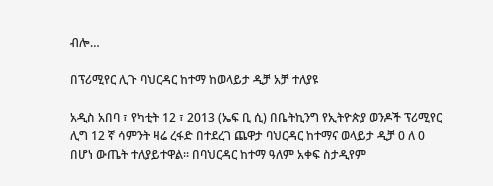ብሎ…

በፕሪሚየር ሊጉ ባህርዳር ከተማ ከወላይታ ዲቻ አቻ ተለያዩ

አዲስ አበባ ፣ የካቲት 12 ፣ 2013 (ኤፍ ቢ ሲ) በቤትኪንግ የኢትዮጵያ ወንዶች ፕሪሚየር ሊግ 12 ኛ ሳምንት ዛሬ ረፋድ በተደረገ ጨዋታ ባህርዳር ከተማና ወላይታ ዲቻ 0 ለ 0 በሆነ ውጤት ተለያይተዋል፡፡ በባህርዳር ከተማ ዓለም አቀፍ ስታዲየም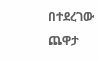በተደረገው ጨዋታ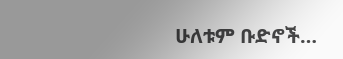ሁለቱም ቡድኖች…